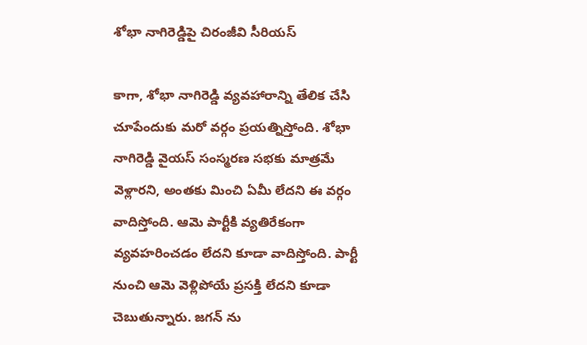శోభా నాగిరెడ్డిపై చిరంజీవి సీరియస్

కాగా, శోభా నాగిరెడ్డి వ్యవహారాన్ని తేలిక చేసి చూపేందుకు మరో వర్గం ప్రయత్నిస్తోంది. శోభా నాగిరెడ్డి వైయస్ సంస్మరణ సభకు మాత్రమే వెళ్లారని, అంతకు మించి ఏమీ లేదని ఈ వర్గం వాదిస్తోంది. ఆమె పార్టీకి వ్యతిరేకంగా వ్యవహరించడం లేదని కూడా వాదిస్తోంది. పార్టీ నుంచి ఆమె వెళ్లిపోయే ప్రసక్తి లేదని కూడా చెబుతున్నారు. జగన్ ను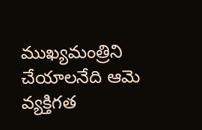ముఖ్యమంత్రిని చేయాలనేది ఆమె వ్యక్తిగత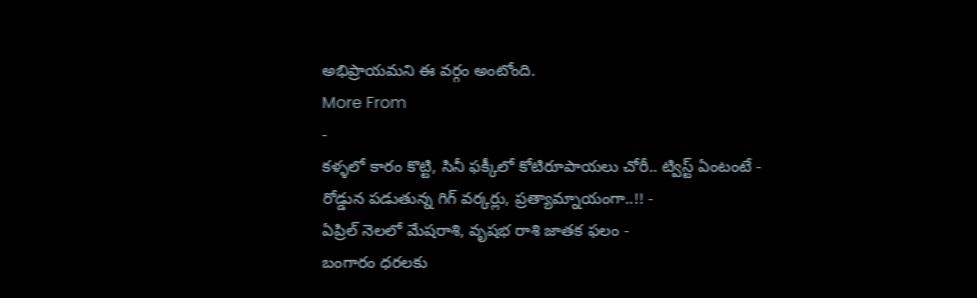అభిప్రాయమని ఈ వర్గం అంటోంది.
More From
-
కళ్ళలో కారం కొట్టి, సినీ ఫక్కీలో కోటిరూపాయలు చోరీ.. ట్విస్ట్ ఏంటంటే -
రోడ్డున పడుతున్న గిగ్ వర్కర్లు, ప్రత్యామ్నాయంగా..!! -
ఏప్రిల్ నెలలో మేషరాశి, వృషభ రాశి జాతక ఫలం -
బంగారం ధరలకు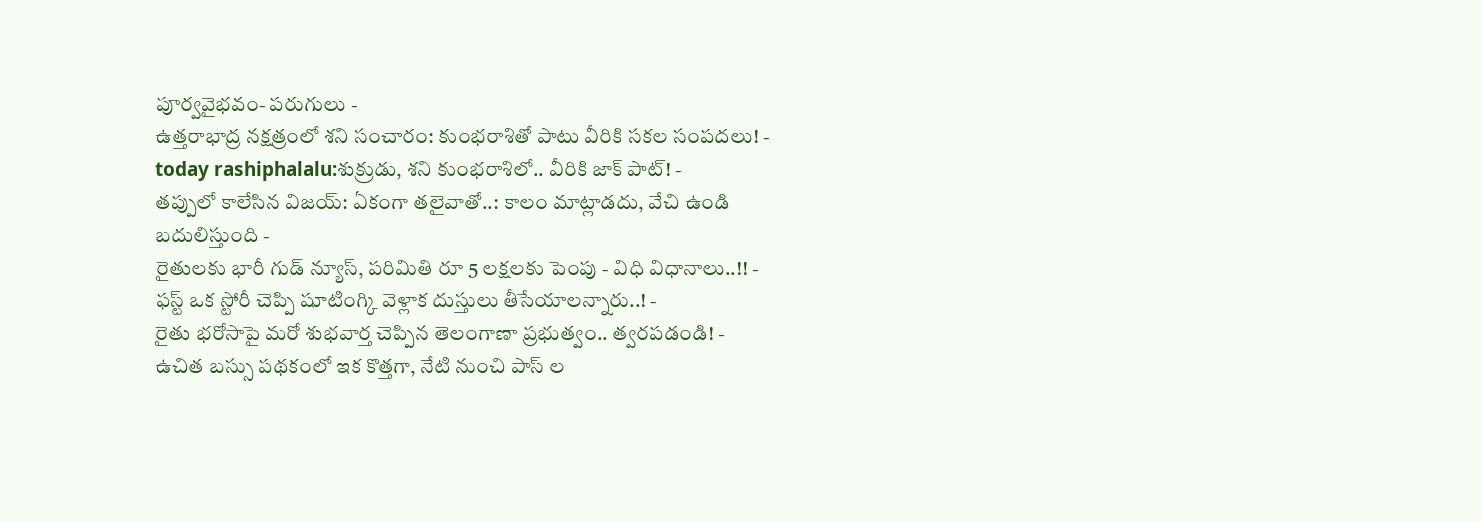పూర్వవైభవం- పరుగులు -
ఉత్తరాభాద్ర నక్షత్రంలో శని సంచారం: కుంభరాశితో పాటు వీరికి సకల సంపదలు! -
today rashiphalalu:శుక్రుడు, శని కుంభరాశిలో.. వీరికి జాక్ పాట్! -
తప్పులో కాలేసిన విజయ్: ఏకంగా తలైవాతో..: కాలం మాట్లాడదు, వేచి ఉండి బదులిస్తుంది -
రైతులకు భారీ గుడ్ న్యూస్, పరిమితి రూ 5 లక్షలకు పెంపు - విధి విధానాలు..!! -
ఫస్ట్ ఒక స్టోరీ చెప్పి షూటింగ్కి వెళ్లాక దుస్తులు తీసేయాలన్నారు..! -
రైతు భరోసాపై మరో శుభవార్త చెప్పిన తెలంగాణా ప్రభుత్వం.. త్వరపడండి! -
ఉచిత బస్సు పథకంలో ఇక కొత్తగా, నేటి నుంచి పాస్ ల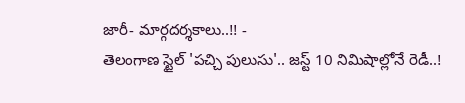జారీ- మార్గదర్శకాలు..!! -
తెలంగాణ స్టైల్ 'పచ్చి పులుసు'.. జస్ట్ 10 నిమిషాల్లోనే రెడీ..!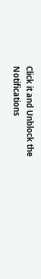Click it and Unblock the Notifications